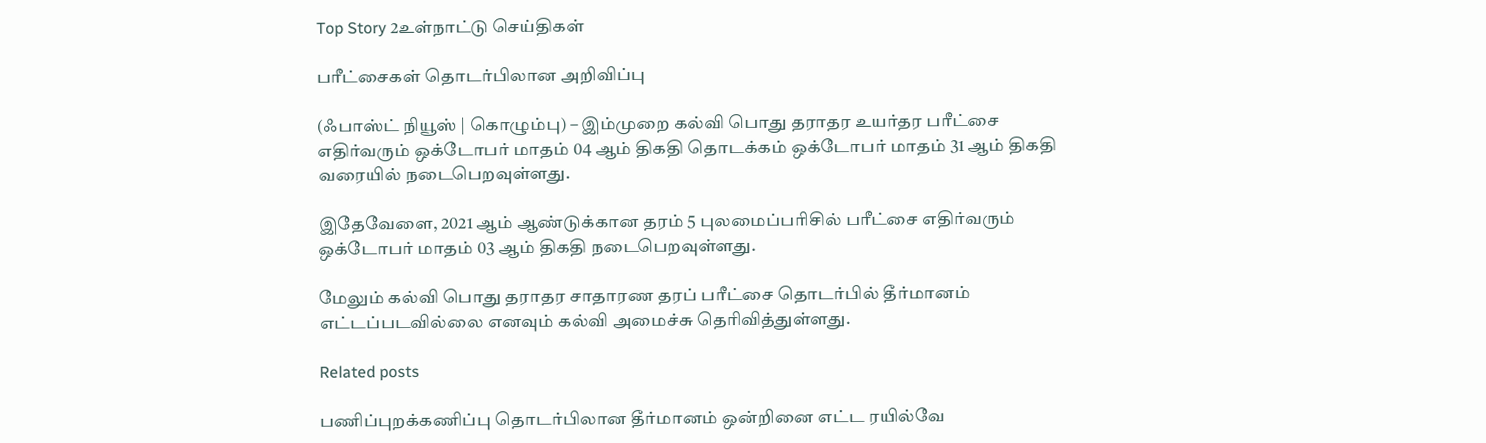Top Story 2உள்நாட்டு செய்திகள்

பரீட்சைகள் தொடர்பிலான அறிவிப்பு

(ஃபாஸ்ட் நியூஸ் | கொழும்பு) – இம்முறை கல்வி பொது தராதர உயர்தர பரீட்சை எதிர்வரும் ஒக்டோபர் மாதம் 04 ஆம் திகதி தொடக்கம் ஒக்டோபர் மாதம் 31 ஆம் திகதி வரையில் நடைபெறவுள்ளது.

இதேவேளை, 2021 ஆம் ஆண்டுக்கான தரம் 5 புலமைப்பரிசில் பரீட்சை எதிர்வரும் ஒக்டோபர் மாதம் 03 ஆம் திகதி நடைபெறவுள்ளது.

மேலும் கல்வி பொது தராதர சாதாரண தரப் பரீட்சை தொடர்பில் தீர்மானம் எட்டப்படவில்லை எனவும் கல்வி அமைச்சு தெரிவித்துள்ளது.

Related posts

பணிப்புறக்கணிப்பு தொடர்பிலான தீர்மானம் ஒன்றினை எட்ட ரயில்வே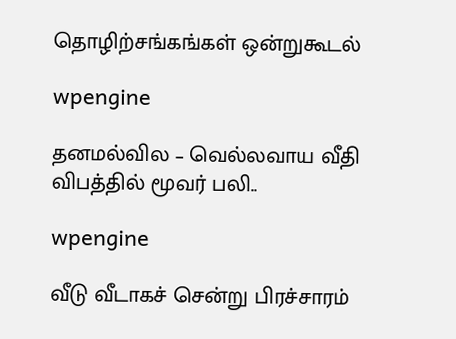தொழிற்சங்கங்கள் ஒன்றுகூடல்

wpengine

தனமல்வில – வெல்லவாய வீதி விபத்தில் மூவர் பலி..

wpengine

வீடு வீடாகச் சென்று பிரச்சாரம்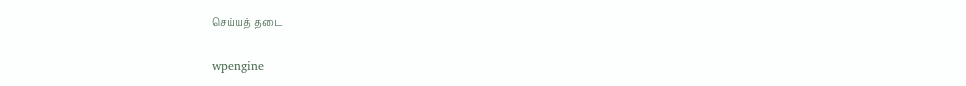செய்யத் தடை

wpengine